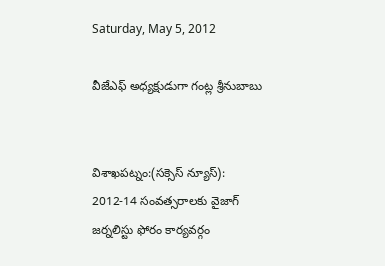Saturday, May 5, 2012

వీజేఎఫ్‌ అధ్యక్షుడుగా గంట్ల శ్రీనుబాబు


విశాఖపట్నం:(సక్సెస్ న్యూస్): 2012-14 సంవత్సరాలకు వైజాగ్‌ జర్నలిస్టు ఫోరం కార్యవర్గం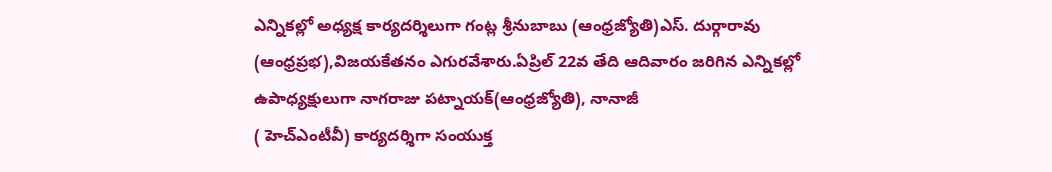ఎన్నికల్లో అధ్యక్ష కార్యదర్శిలుగా గంట్ల శ్రీనుబాబు (ఆంధ్రజ్యోతి)ఎస్‌. దుర్గారావు (ఆంధ్రప్రభ),విజయకేతనం ఎగురవేశారు.ఏప్రిల్‌ 22వ తేది ఆదివారం జరిగిన ఎన్నికల్లో ఉపాధ్యక్షులుగా నాగరాజు పట్నాయక్‌(ఆంధ్రజ్యోతి), నానాజీ
( హెచ్‌ఎంటీవీ) కార్యదర్శిగా సంయుక్త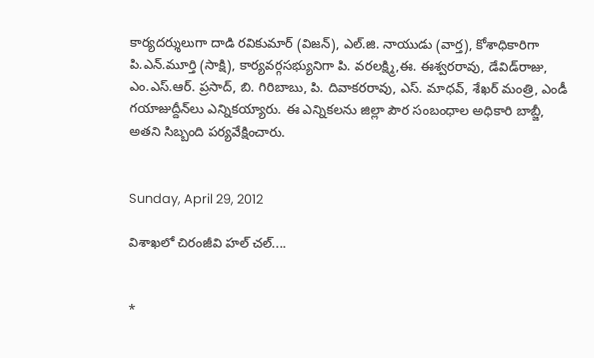కార్యదర్శులుగా దాడి రవికుమార్‌ (విజన్‌), ఎల్‌.జి. నాయుడు (వార్త), కోశాధికారిగా పి.ఎన్‌.మూర్తి (సాక్షి), కార్యవర్గసభ్యునిగా పి. వరలక్ష్మి,ఈ. ఈశ్వరరావు, డేవిడ్‌రాజు, ఎం.ఎస్‌.ఆర్‌. ప్రసాద్‌, బి. గిరిబాబు, పి. దివాకరరావు, ఎస్‌. మాధవ్‌, శేఖర్‌ మంత్రి, ఎండీ గయాజుద్దీన్‌లు ఎన్నికయ్యారు. ఈ ఎన్నికలను జిల్లా పౌర సంబంధాల అధికారి బాబ్జీ, అతని సిబ్బంది పర్యవేక్షించారు.


Sunday, April 29, 2012

విశాఖలో చిరంజీవి హల్ చల్....


*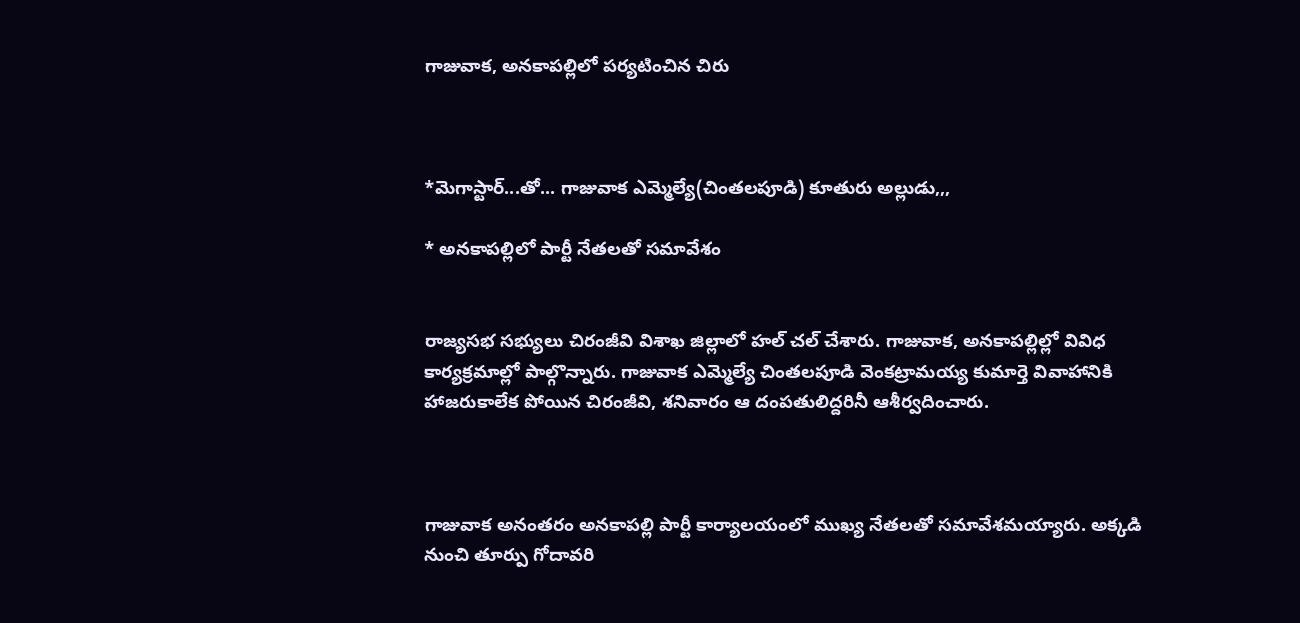గాజువాక, అనకాపల్లిలో పర్యటించిన చిరు



*మెగాస్టార్...తో... గాజువాక ఎమ్మెల్యే(చింతలపూడి) కూతురు అల్లుడు,,,

* అనకాపల్లిలో పార్టీ నేతలతో సమావేశం


రాజ్యసభ సభ్యులు చిరంజీవి విశాఖ జిల్లాలో హల్ చల్ చేశారు. గాజువాక, అనకాపల్లిల్లో వివిధ కార్యక్రమాల్లో పాల్గొన్నారు. గాజువాక ఎమ్మెల్యే చింతలపూడి వెంకట్రామయ్య కుమార్తె వివాహానికి హాజరుకాలేక పోయిన చిరంజీవి, శనివారం ఆ దంపతులిద్దరినీ ఆశీర్వదించారు.



గాజువాక అనంతరం అనకాపల్లి పార్టీ కార్యాలయంలో ముఖ్య నేతలతో సమావేశమయ్యారు. అక్కడి నుంచి తూర్పు గోదావరి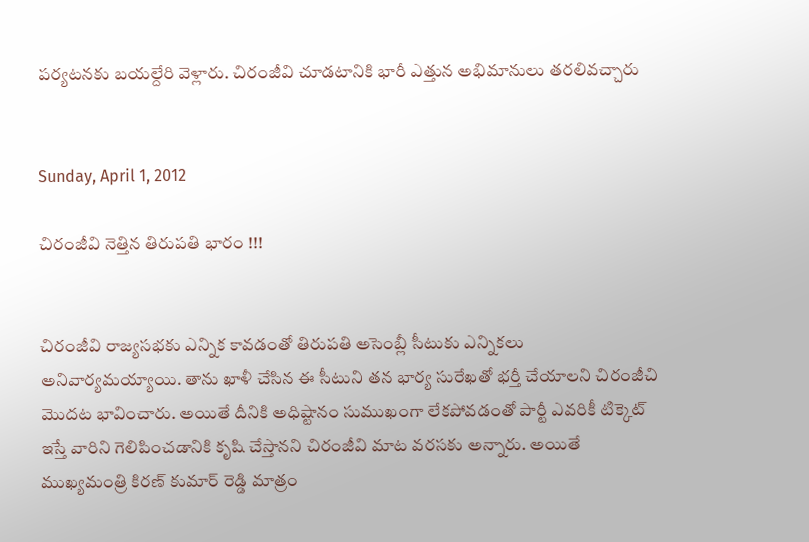పర్యటనకు బయల్దేరి వెళ్లారు. చిరంజీవి చూడటానికి భారీ ఎత్తున అభిమానులు తరలివచ్చారు


Sunday, April 1, 2012

చిరంజీవి నెత్తిన తిరుపతి భారం !!!


చిరంజీవి రాజ్యసభకు ఎన్నిక కావడంతో తిరుపతి అసెంబ్లీ సీటుకు ఎన్నికలు అనివార్యమయ్యాయి. తాను ఖాళీ చేసిన ఈ సీటుని తన భార్య సురేఖతో భర్తీ చేయాలని చిరంజీచి మొదట భావించారు. అయితే దీనికి అధిష్టానం సుముఖంగా లేకపోవడంతో పార్టీ ఎవరికీ టిక్కెట్ ఇస్తే వారిని గెలిపించడానికి కృషి చేస్తానని చిరంజీవి మాట వరసకు అన్నారు. అయితే ముఖ్యమంత్రి కిరణ్ కుమార్ రెడ్డి మాత్రం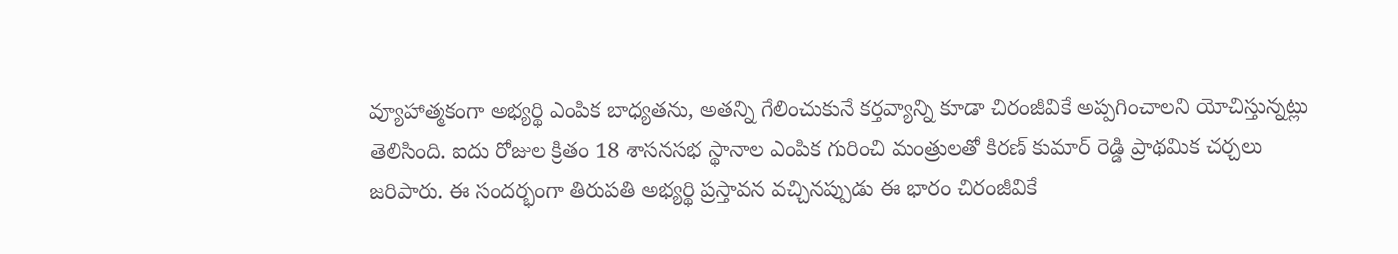వ్యూహాత్మకంగా అభ్యర్థి ఎంపిక బాధ్యతను, అతన్ని గేలించుకునే కర్తవ్యాన్ని కూడా చిరంజీవికే అప్పగించాలని యోచిస్తున్నట్లు తెలిసింది. ఐదు రోజుల క్రితం 18 శాసనసభ స్థానాల ఎంపిక గురించి మంత్రులతో కిరణ్ కుమార్ రెడ్డి ప్రాథమిక చర్చలు జరిపారు. ఈ సందర్భంగా తిరుపతి అభ్యర్థి ప్రస్తావన వచ్చినప్పుడు ఈ భారం చిరంజీవికే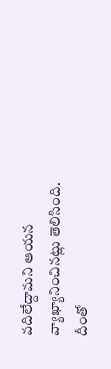వదిలేద్దామని ఆయన వ్యాఖ్యానించినట్లు తెలిసింది.
దీంతో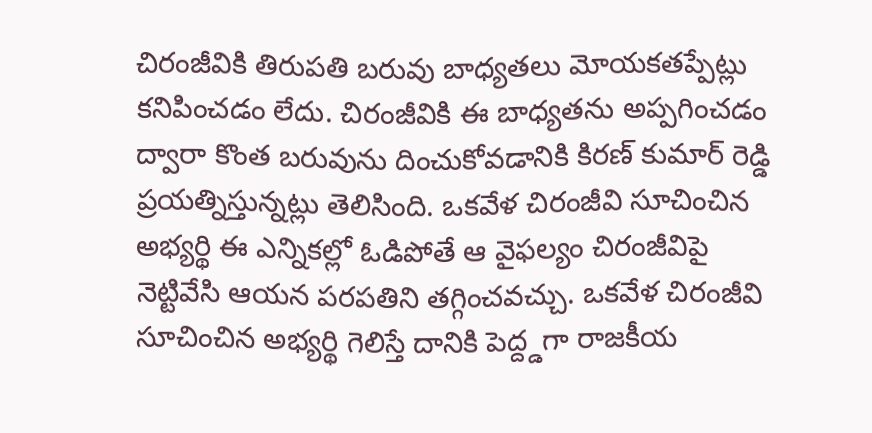చిరంజీవికి తిరుపతి బరువు బాధ్యతలు మోయకతప్పేట్లు కనిపించడం లేదు. చిరంజీవికి ఈ బాధ్యతను అప్పగించడం ద్వారా కొంత బరువును దించుకోవడానికి కిరణ్ కుమార్ రెడ్డి ప్రయత్నిస్తున్నట్లు తెలిసింది. ఒకవేళ చిరంజీవి సూచించిన అభ్యర్థి ఈ ఎన్నికల్లో ఓడిపోతే ఆ వైఫల్యం చిరంజీవిపై నెట్టివేసి ఆయన పరపతిని తగ్గించవచ్చు. ఒకవేళ చిరంజీవి సూచించిన అభ్యర్థి గెలిస్తే దానికి పెద్ద్డగా రాజకీయ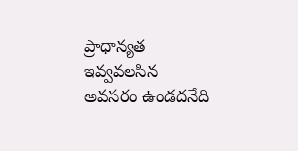ప్రాధాన్యత ఇవ్వవలసిన అవసరం ఉండదనేది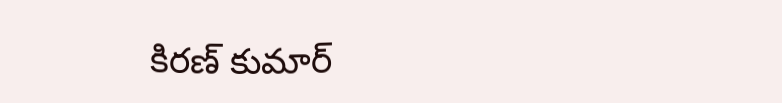కిరణ్ కుమార్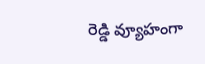రెడ్డి వ్యూహంగా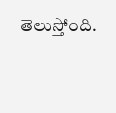తెలుస్తోంది.